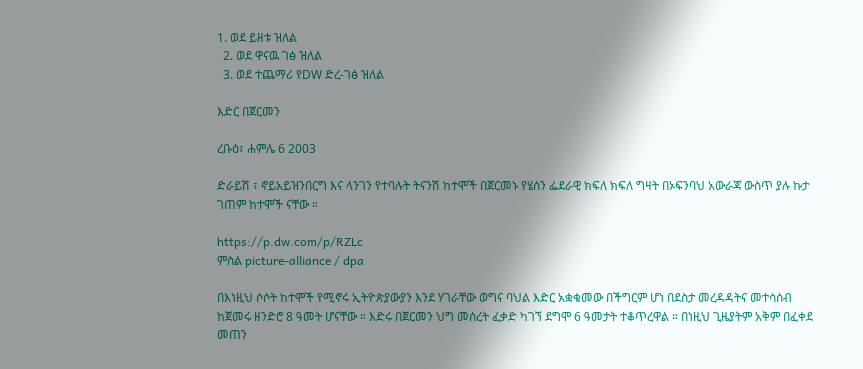1. ወደ ይዘቱ ዝለል
  2. ወደ ዋናዉ ገፅ ዝለል
  3. ወደ ተጨማሪ የDW ድረ-ገፅ ዝለል

እድር በጀርመን

ረቡዕ፣ ሐምሌ 6 2003

ድራይሽ ፣ ኖይአይዝንበርግ እና ላንገን የተባሉት ትናንሽ ከተሞች በጀርመኑ የሄሰን ፌደራዊ ክፍለ ክፍለ ግዛት በኦፍንባህ አውራጃ ውስጥ ያሉ ኩታ ገጠም ከተሞች ናቸው ።

https://p.dw.com/p/RZLc
ምስል picture-alliance / dpa

በእነዚህ ሶሶት ከተሞች የሚኖሩ ኢትዮጵያውያን እንደ ሃገራቸው ወግና ባህል እድር አቋቁመው በችግርም ሆነ በደስታ መረዳዳትና መተሳሰብ ከጀመሩ ዘንድሮ 8 ዓመት ሆናቸው ። እድሩ በጀርመን ህግ መሰረት ፈቃድ ካገኘ ደግሞ 6 ዓመታት ተቆጥረዋል ። በነዚህ ጊዜያትም አቅም በፈቀደ መጠን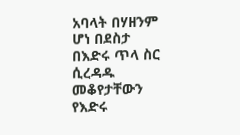አባላት በሃዘንም ሆነ በደስታ በእድሩ ጥላ ስር ሲረዳዱ መቆየታቸውን የእድሩ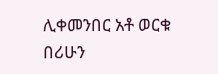ሊቀመንበር አቶ ወርቁ በሪሁን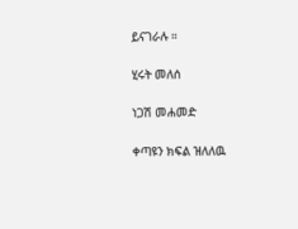ይናገራሉ ።

ሂሩት መለሰ

ነጋሽ መሐመድ

ቀጣዩን ክፍል ዝለለዉ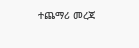ተጨማሪ መረጃ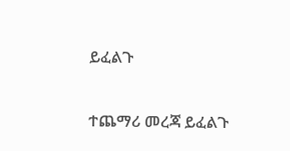ይፈልጉ

ተጨማሪ መረጃ ይፈልጉ